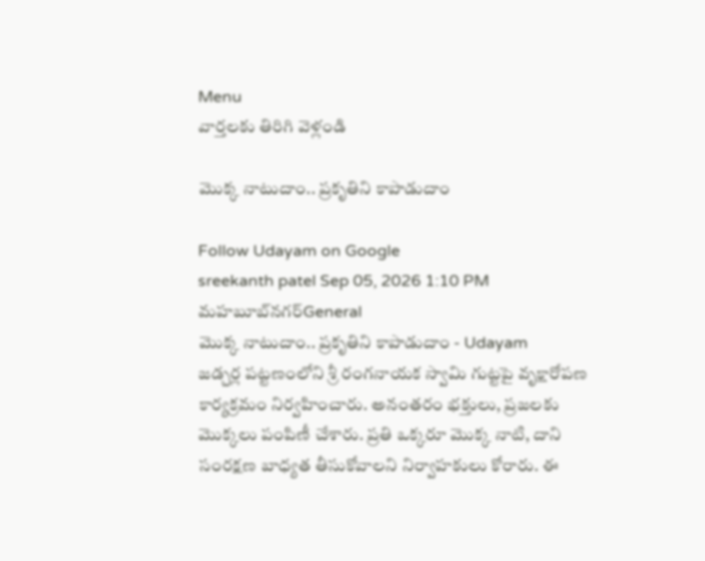Menu
వార్తలకు తిరిగి వెళ్లండి

మొక్క నాటుదాం.. ప్రకృతిని కాపాడుదాం

Follow Udayam on Google
sreekanth patel Sep 05, 2026 1:10 PM మహబూబ్‌నగర్General
మొక్క నాటుదాం.. ప్రకృతిని కాపాడుదాం - Udayam
జడ్చర్ల పట్టణంలోని శ్రీ రంగనాయక స్వామి గుట్టపై వృక్షారోపణ కార్యక్రమం నిర్వహించారు. అనంతరం భక్తులు, ప్రజలకు మొక్కలు పంపిణీ చేశారు. ప్రతి ఒక్కరూ మొక్క నాటి, దాని సంరక్షణ బాధ్యత తీసుకోవాలని నిర్వాహకులు కోరారు. ఈ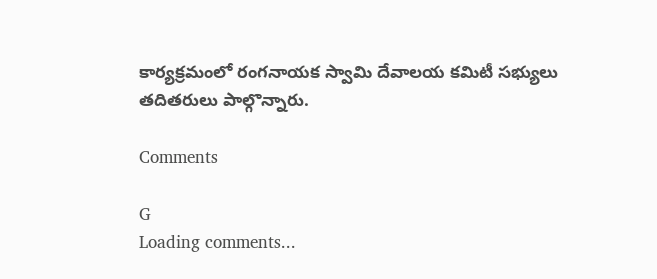కార్యక్రమంలో రంగనాయక స్వామి దేవాలయ కమిటీ సభ్యులు తదితరులు పాల్గొన్నారు.

Comments

G
Loading comments...